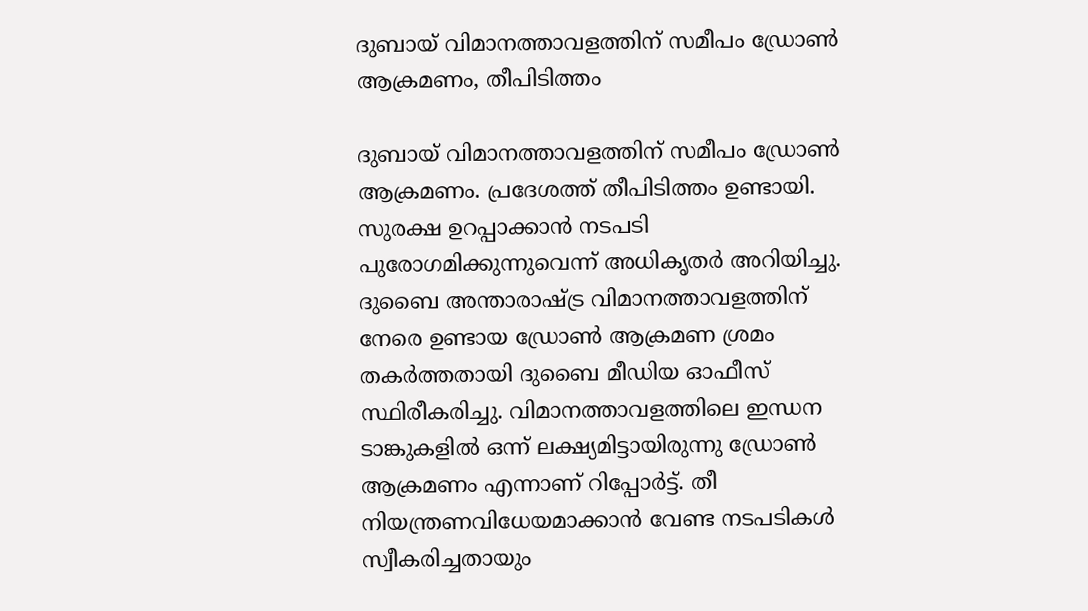ദുബായ് വിമാനത്താവളത്തിന് സമീപം ഡ്രോണ്‍ ആക്രമണം, തീപിടിത്തം

ദുബായ് വിമാനത്താവളത്തിന് സമീപം ഡ്രോൺ ആക്രമണം. പ്രദേശത്ത് തീപിടിത്തം ഉണ്ടായി. സുരക്ഷ ഉറപ്പാക്കാൻ നടപടി പുരോഗമിക്കുന്നുവെന്ന് അധികൃതർ അറിയിച്ചു. ദുബൈ അന്താരാഷ്ട്ര വിമാനത്താവളത്തിന് നേരെ ഉണ്ടായ ഡ്രോണ്‍ ആക്രമണ ശ്രമം തകര്‍ത്തതായി ദുബൈ മീഡിയ ഓഫീസ് സ്ഥിരീകരിച്ചു. വിമാനത്താവളത്തിലെ ഇന്ധന ടാങ്കുകളില്‍ ഒന്ന് ലക്ഷ്യമിട്ടായിരുന്നു ഡ്രോണ്‍ ആക്രമണം എന്നാണ് റിപ്പോര്‍ട്ട്. തീ നിയന്ത്രണവിധേയമാക്കാന്‍ വേണ്ട നടപടികള്‍ സ്വീകരിച്ചതായും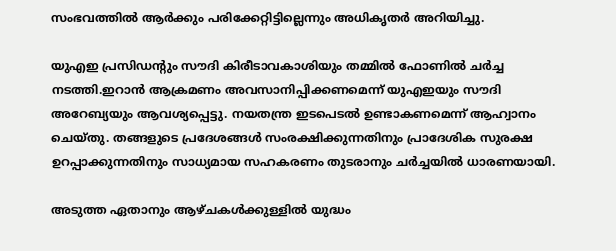സംഭവത്തില്‍ ആര്‍ക്കും പരിക്കേറ്റിട്ടില്ലെന്നും അധികൃതര്‍ അറിയിച്ചു.

യുഎഇ പ്രസിഡന്റും സൗദി കിരീടാവകാശിയും തമ്മിൽ ഫോണിൽ ചർച്ച നടത്തി.ഇറാൻ ആക്രമണം അവസാനിപ്പിക്കണമെന്ന് യുഎഇയും സൗദി അറേബ്യയും ആവശ്യപ്പെട്ടു. നയതന്ത്ര ഇടപെടൽ ഉണ്ടാകണമെന്ന് ആഹ്വാനം ചെയ്തു. തങ്ങളുടെ പ്രദേശങ്ങള്‍ സംരക്ഷിക്കുന്നതിനും പ്രാദേശിക സുരക്ഷ ഉറപ്പാക്കുന്നതിനും സാധ്യമായ സഹകരണം തുടരാനും ചര്‍ച്ചയില്‍ ധാരണയായി.

അടുത്ത ഏതാനും ആഴ്ചകൾക്കുള്ളിൽ യുദ്ധം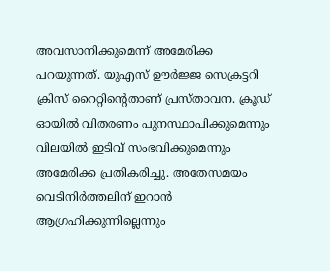അവസാനിക്കുമെന്ന് അമേരിക്ക പറയുന്നത്. യുഎസ് ഊർജ്ജ സെക്രട്ടറി ക്രിസ് റൈറ്റിന്റെതാണ് പ്രസ്താവന. ക്രൂഡ് ഓയിൽ വിതരണം പുനസ്ഥാപിക്കുമെന്നും വിലയിൽ ഇടിവ് സംഭവിക്കുമെന്നും അമേരിക്ക പ്രതികരിച്ചു. അതേസമയം വെടിനിർത്തലിന് ഇറാൻ ആഗ്രഹിക്കുന്നില്ലെന്നും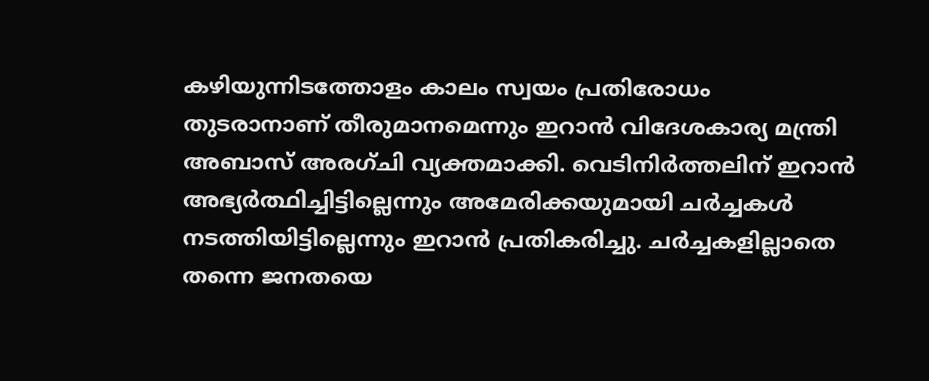കഴിയുന്നിടത്തോളം കാലം സ്വയം പ്രതിരോധം തുടരാനാണ് തീരുമാനമെന്നും ഇറാൻ വിദേശകാര്യ മന്ത്രി അബാസ് അരഗ്ചി വ്യക്തമാക്കി. വെടിനിർത്തലിന് ഇറാൻ അഭ്യർത്ഥിച്ചിട്ടില്ലെന്നും അമേരിക്കയുമായി ചർച്ചകൾ നടത്തിയിട്ടില്ലെന്നും ഇറാൻ പ്രതികരിച്ചു. ചർച്ചകളില്ലാതെ തന്നെ ജനതയെ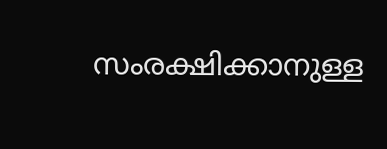സംരക്ഷിക്കാനുള്ള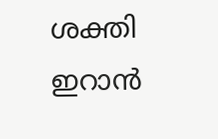ശക്തി ഇറാൻ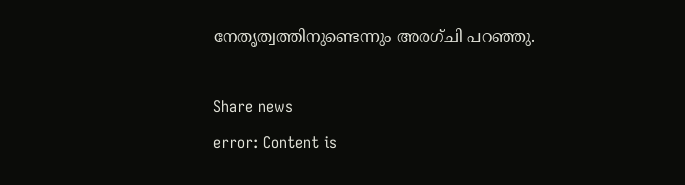നേതൃത്വത്തിനുണ്ടെന്നും അരഗ്ചി പറഞ്ഞു.

Share news
error: Content is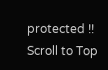protected !!
Scroll to Top